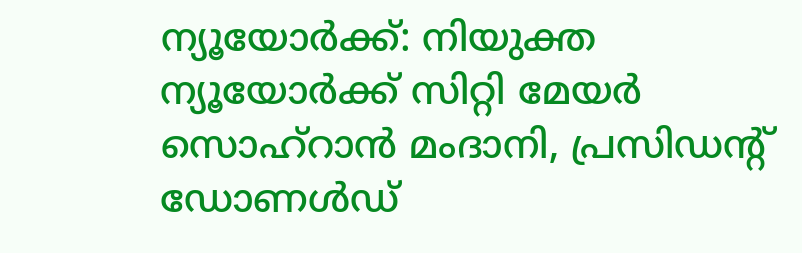ന്യൂയോർക്ക്: നിയുക്ത ന്യൂയോർക്ക് സിറ്റി മേയർ സൊഹ്റാൻ മംദാനി, പ്രസിഡന്റ് ഡോണൾഡ്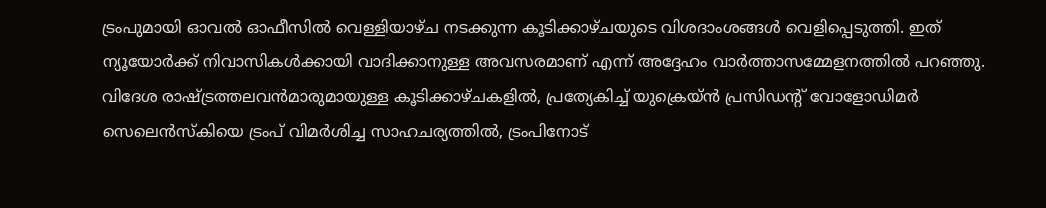ട്രംപുമായി ഓവൽ ഓഫീസിൽ വെള്ളിയാഴ്ച നടക്കുന്ന കൂടിക്കാഴ്ചയുടെ വിശദാംശങ്ങൾ വെളിപ്പെടുത്തി. ഇത് ന്യൂയോർക്ക് നിവാസികൾക്കായി വാദിക്കാനുള്ള അവസരമാണ് എന്ന് അദ്ദേഹം വാർത്താസമ്മേളനത്തിൽ പറഞ്ഞു. വിദേശ രാഷ്ട്രത്തലവൻമാരുമായുള്ള കൂടിക്കാഴ്ചകളിൽ, പ്രത്യേകിച്ച് യുക്രെയ്ൻ പ്രസിഡന്റ് വോളോഡിമർ സെലെൻസ്കിയെ ട്രംപ് വിമർശിച്ച സാഹചര്യത്തിൽ, ട്രംപിനോട്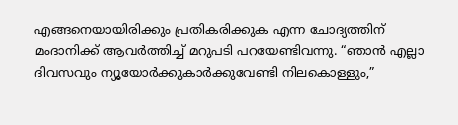എങ്ങനെയായിരിക്കും പ്രതികരിക്കുക എന്ന ചോദ്യത്തിന് മംദാനിക്ക് ആവർത്തിച്ച് മറുപടി പറയേണ്ടിവന്നു. “ഞാൻ എല്ലാ ദിവസവും ന്യൂയോർക്കുകാർക്കുവേണ്ടി നിലകൊള്ളും,”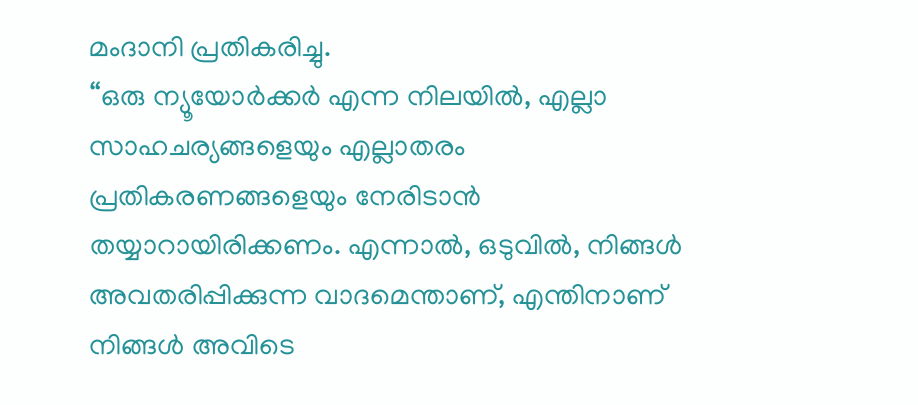മംദാനി പ്രതികരിച്ചു.
“ഒരു ന്യൂയോർക്കർ എന്ന നിലയിൽ, എല്ലാ സാഹചര്യങ്ങളെയും എല്ലാതരം പ്രതികരണങ്ങളെയും നേരിടാൻ തയ്യാറായിരിക്കണം. എന്നാൽ, ഒടുവിൽ, നിങ്ങൾ അവതരിപ്പിക്കുന്ന വാദമെന്താണ്, എന്തിനാണ് നിങ്ങൾ അവിടെ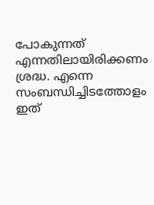പോകുന്നത് എന്നതിലായിരിക്കണം ശ്രദ്ധ. എന്നെ സംബന്ധിച്ചിടത്തോളം ഇത്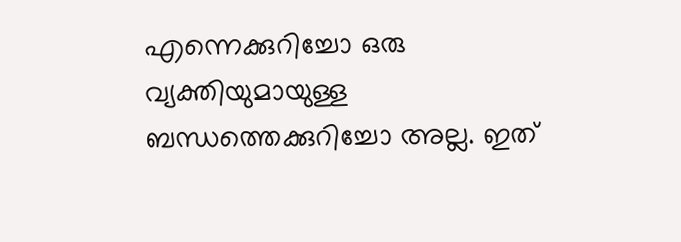എന്നെക്കുറിച്ചോ ഒരു വ്യക്തിയുമായുള്ള ബന്ധത്തെക്കുറിച്ചോ അല്ല. ഇത്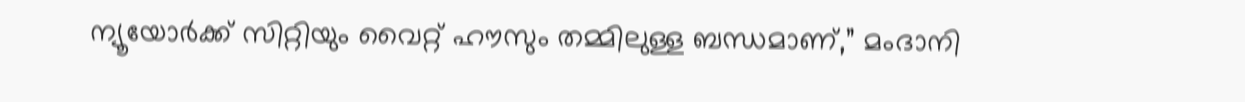ന്യൂയോർക്ക് സിറ്റിയും വൈറ്റ് ഹൗസും തമ്മിലുള്ള ബന്ധമാണ്,” മംദാനി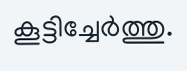കൂട്ടിച്ചേർത്തു.